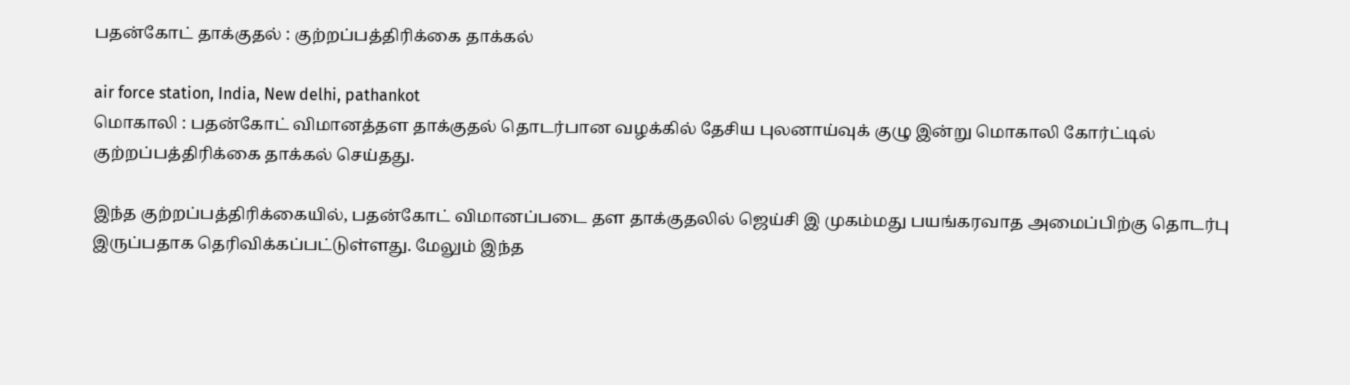பதன்கோட் தாக்குதல் : குற்றப்பத்திரிக்கை தாக்கல்

air force station, India, New delhi, pathankot
மொகாலி : பதன்கோட் விமானத்தள தாக்குதல் தொடர்பான வழக்கில் தேசிய புலனாய்வுக் குழு இன்று மொகாலி கோர்ட்டில் குற்றப்பத்திரிக்கை தாக்கல் செய்தது.

இந்த குற்றப்பத்திரிக்கையில், பதன்கோட் விமானப்படை தள தாக்குதலில் ஜெய்சி இ முகம்மது பயங்கரவாத அமைப்பிற்கு தொடர்பு இருப்பதாக தெரிவிக்கப்பட்டுள்ளது. மேலும் இந்த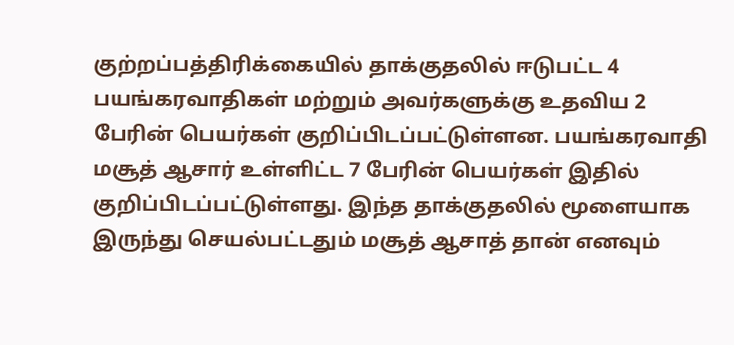குற்றப்பத்திரிக்கையில் தாக்குதலில் ஈடுபட்ட 4 பயங்கரவாதிகள் மற்றும் அவர்களுக்கு உதவிய 2 பேரின் பெயர்கள் குறிப்பிடப்பட்டுள்ளன. பயங்கரவாதி மசூத் ஆசார் உள்ளிட்ட 7 பேரின் பெயர்கள் இதில் குறிப்பிடப்பட்டுள்ளது. இந்த தாக்குதலில் மூளையாக இருந்து செயல்பட்டதும் மசூத் ஆசாத் தான் எனவும்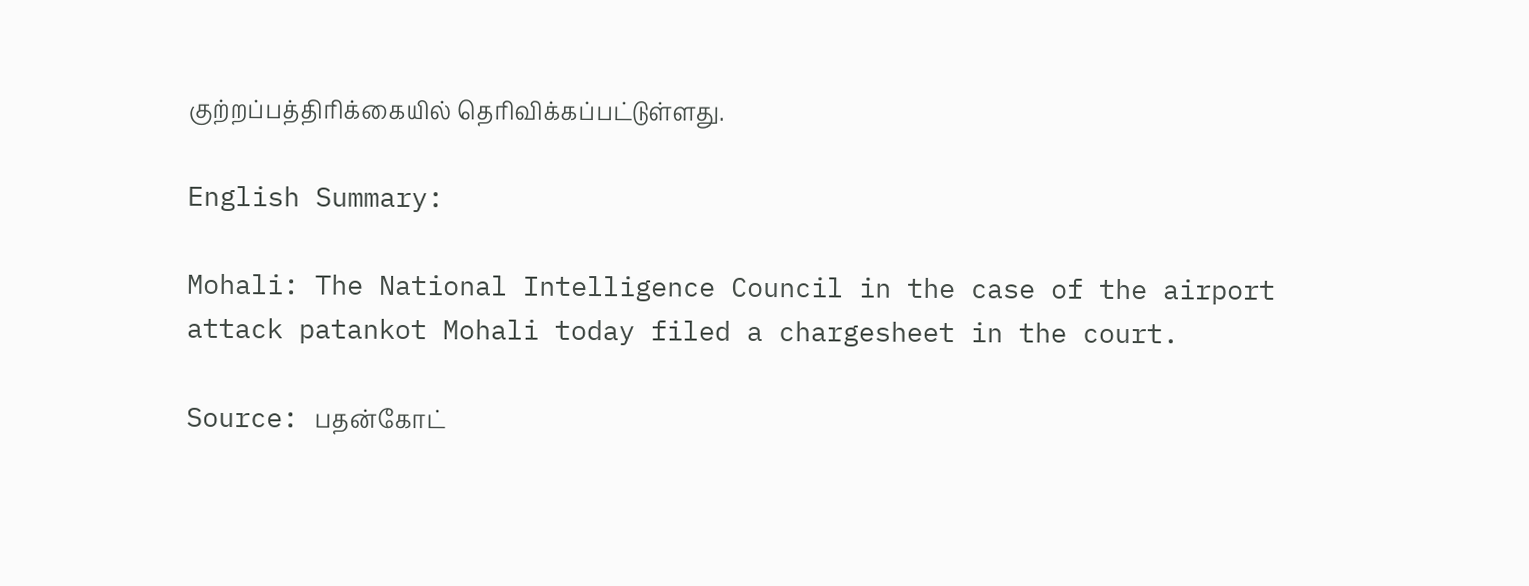குற்றப்பத்திரிக்கையில் தெரிவிக்கப்பட்டுள்ளது.

English Summary:

Mohali: The National Intelligence Council in the case of the airport attack patankot Mohali today filed a chargesheet in the court.

Source: பதன்கோட்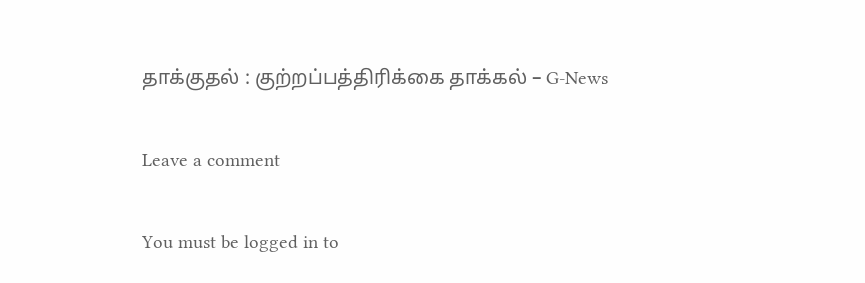தாக்குதல் : குற்றப்பத்திரிக்கை தாக்கல் – G-News

Leave a comment

You must be logged in to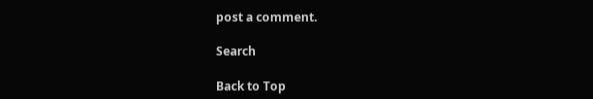post a comment.

Search

Back to Top